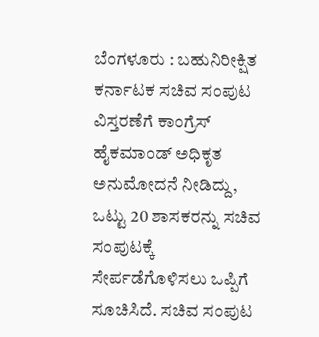ಬೆಂಗಳೂರು : ಬಹುನಿರೀಕ್ಷಿತ ಕರ್ನಾಟಕ ಸಚಿವ ಸಂಪುಟ ವಿಸ್ತರಣೆಗೆ ಕಾಂಗ್ರೆಸ್ ಹೈಕಮಾಂಡ್ ಅಧಿಕೃತ ಅನುಮೋದನೆ ನೀಡಿದ್ದು, ಒಟ್ಟು 20 ಶಾಸಕರನ್ನು ಸಚಿವ ಸಂಪುಟಕ್ಕೆ ಸೇರ್ಪಡೆಗೊಳಿಸಲು ಒಪ್ಪಿಗೆ ಸೂಚಿಸಿದೆ. ಸಚಿವ ಸಂಪುಟ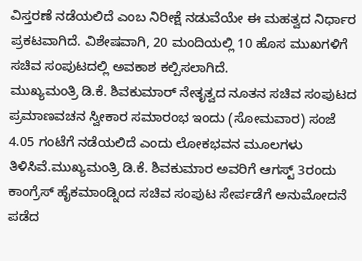ವಿಸ್ತರಣೆ ನಡೆಯಲಿದೆ ಎಂಬ ನಿರೀಕ್ಷೆ ನಡುವೆಯೇ ಈ ಮಹತ್ವದ ನಿರ್ಧಾರ ಪ್ರಕಟವಾಗಿದೆ. ವಿಶೇಷವಾಗಿ, 20 ಮಂದಿಯಲ್ಲಿ 10 ಹೊಸ ಮುಖಗಳಿಗೆ ಸಚಿವ ಸಂಪುಟದಲ್ಲಿ ಅವಕಾಶ ಕಲ್ಪಿಸಲಾಗಿದೆ.
ಮುಖ್ಯಮಂತ್ರಿ ಡಿ.ಕೆ. ಶಿವಕುಮಾರ್ ನೇತೃತ್ವದ ನೂತನ ಸಚಿವ ಸಂಪುಟದ ಪ್ರಮಾಣವಚನ ಸ್ವೀಕಾರ ಸಮಾರಂಭ ಇಂದು (ಸೋಮವಾರ) ಸಂಜೆ 4.05 ಗಂಟೆಗೆ ನಡೆಯಲಿದೆ ಎಂದು ಲೋಕಭವನ ಮೂಲಗಳು ತಿಳಿಸಿವೆ.ಮುಖ್ಯಮಂತ್ರಿ ಡಿ.ಕೆ. ಶಿವಕುಮಾರ ಅವರಿಗೆ ಆಗಸ್ಟ್ 3ರಂದು ಕಾಂಗ್ರೆಸ್ ಹೈಕಮಾಂಡ್ನಿಂದ ಸಚಿವ ಸಂಪುಟ ಸೇರ್ಪಡೆಗೆ ಅನುಮೋದನೆ ಪಡೆದ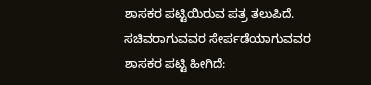ಶಾಸಕರ ಪಟ್ಟಿಯಿರುವ ಪತ್ರ ತಲುಪಿದೆ.
ಸಚಿವರಾಗುವವರ ಸೇರ್ಪಡೆಯಾಗುವವರ ಶಾಸಕರ ಪಟ್ಟಿ ಹೀಗಿದೆ: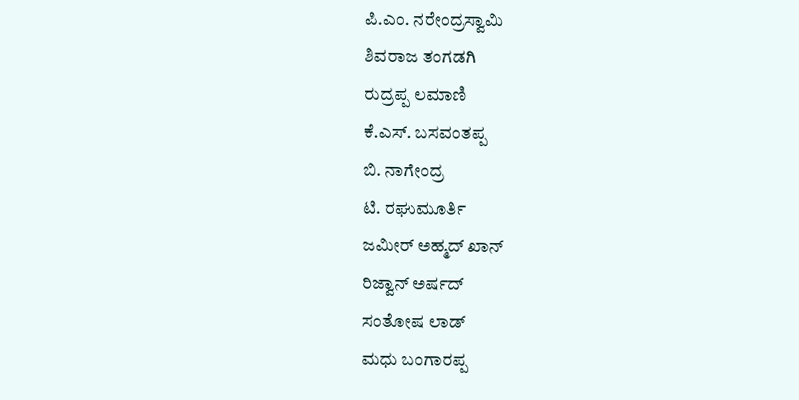ಪಿ.ಎಂ. ನರೇಂದ್ರಸ್ವಾಮಿ
ಶಿವರಾಜ ತಂಗಡಗಿ
ರುದ್ರಪ್ಪ ಲಮಾಣಿ
ಕೆ.ಎಸ್. ಬಸವಂತಪ್ಪ
ಬಿ. ನಾಗೇಂದ್ರ
ಟಿ. ರಘುಮೂರ್ತಿ
ಜಮೀರ್ ಅಹ್ಮದ್ ಖಾನ್
ರಿಜ್ವಾನ್ ಅರ್ಷದ್
ಸಂತೋಷ ಲಾಡ್
ಮಧು ಬಂಗಾರಪ್ಪ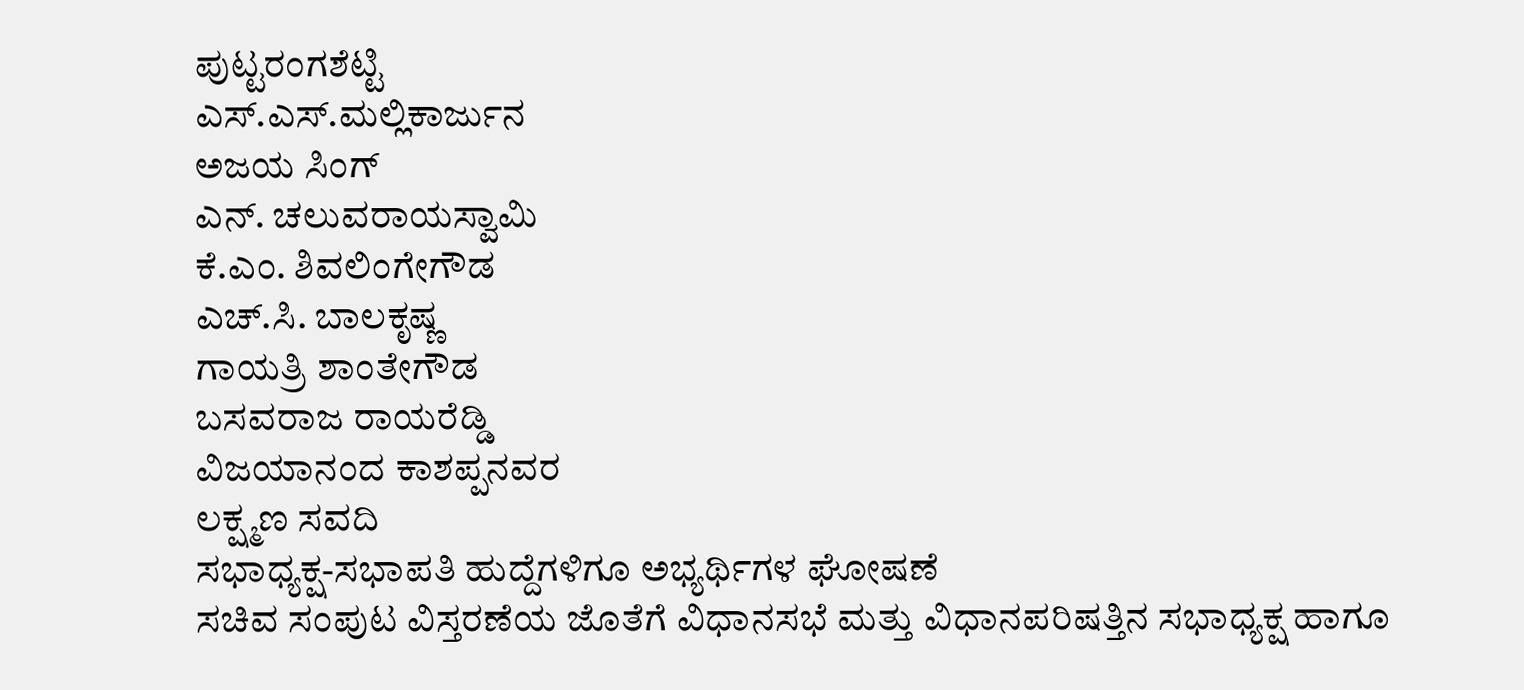ಪುಟ್ಟರಂಗಶೆಟ್ಟಿ
ಎಸ್.ಎಸ್.ಮಲ್ಲಿಕಾರ್ಜುನ
ಅಜಯ ಸಿಂಗ್
ಎನ್. ಚಲುವರಾಯಸ್ವಾಮಿ
ಕೆ.ಎಂ. ಶಿವಲಿಂಗೇಗೌಡ
ಎಚ್.ಸಿ. ಬಾಲಕೃಷ್ಣ
ಗಾಯತ್ರಿ ಶಾಂತೇಗೌಡ
ಬಸವರಾಜ ರಾಯರೆಡ್ಡಿ
ವಿಜಯಾನಂದ ಕಾಶಪ್ಪನವರ
ಲಕ್ಷ್ಮಣ ಸವದಿ
ಸಭಾಧ್ಯಕ್ಷ-ಸಭಾಪತಿ ಹುದ್ದೆಗಳಿಗೂ ಅಭ್ಯರ್ಥಿಗಳ ಘೋಷಣೆ
ಸಚಿವ ಸಂಪುಟ ವಿಸ್ತರಣೆಯ ಜೊತೆಗೆ ವಿಧಾನಸಭೆ ಮತ್ತು ವಿಧಾನಪರಿಷತ್ತಿನ ಸಭಾಧ್ಯಕ್ಷ ಹಾಗೂ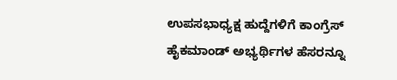ಉಪಸಭಾಧ್ಯಕ್ಷ ಹುದ್ದೆಗಳಿಗೆ ಕಾಂಗ್ರೆಸ್ ಹೈಕಮಾಂಡ್ ಅಭ್ಯರ್ಥಿಗಳ ಹೆಸರನ್ನೂ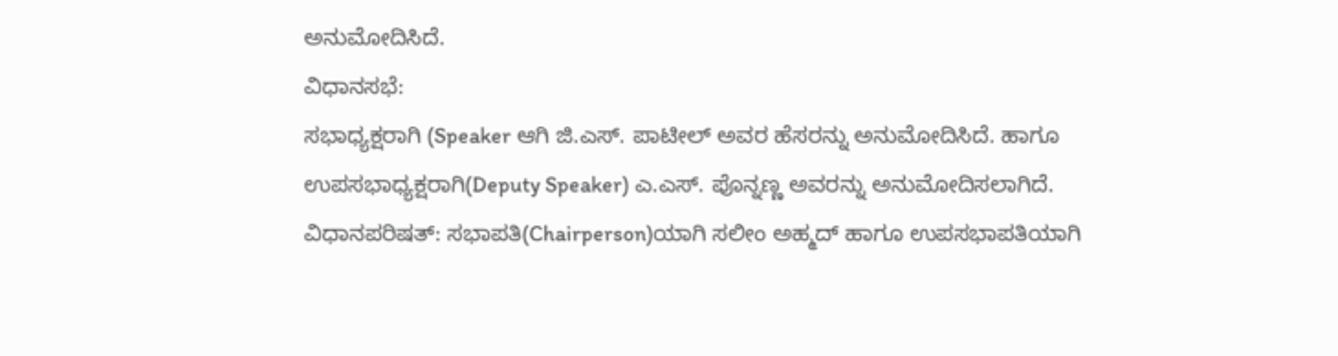ಅನುಮೋದಿಸಿದೆ.
ವಿಧಾನಸಭೆ:
ಸಭಾಧ್ಯಕ್ಷರಾಗಿ (Speaker ಆಗಿ ಜಿ.ಎಸ್. ಪಾಟೀಲ್ ಅವರ ಹೆಸರನ್ನು ಅನುಮೋದಿಸಿದೆ. ಹಾಗೂ ಉಪಸಭಾಧ್ಯಕ್ಷರಾಗಿ(Deputy Speaker) ಎ.ಎಸ್. ಪೊನ್ನಣ್ಣ ಅವರನ್ನು ಅನುಮೋದಿಸಲಾಗಿದೆ.
ವಿಧಾನಪರಿಷತ್: ಸಭಾಪತಿ(Chairperson)ಯಾಗಿ ಸಲೀಂ ಅಹ್ಮದ್ ಹಾಗೂ ಉಪಸಭಾಪತಿಯಾಗಿ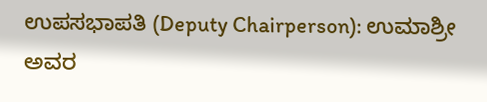ಉಪಸಭಾಪತಿ (Deputy Chairperson): ಉಮಾಶ್ರೀ ಅವರ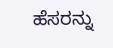ಹೆಸರನ್ನು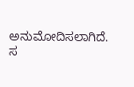ಅನುಮೋದಿಸಲಾಗಿದೆ.
ಸ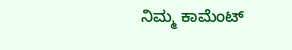ನಿಮ್ಮ ಕಾಮೆಂಟ್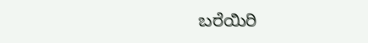ಬರೆಯಿರಿ